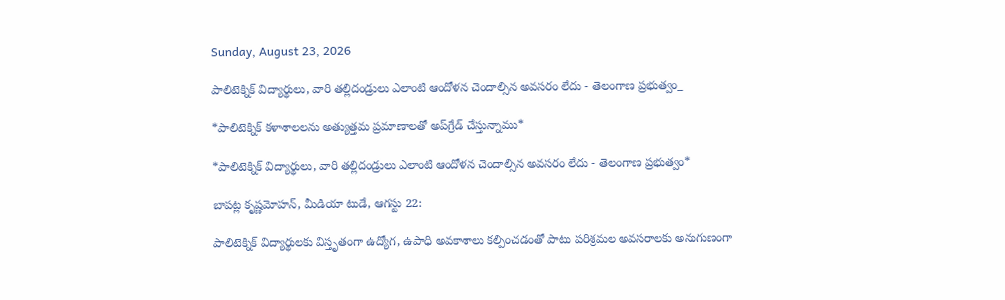Sunday, August 23, 2026

పాలిటెక్నిక్ విద్యార్థులు, వారి తల్లిదండ్రులు ఎలాంటి ఆందోళన చెందాల్సిన అవసరం లేదు - తెలంగాణ ప్రభుత్వం_

*పాలిటెక్నిక్ కళాశాలలను అత్యుత్తమ ప్రమాణాలతో అప్‌గ్రేడ్ చేస్తున్నాము*

*పాలిటెక్నిక్ విద్యార్థులు, వారి తల్లిదండ్రులు ఎలాంటి ఆందోళన చెందాల్సిన అవసరం లేదు - తెలంగాణ ప్రభుత్వం*

బాపట్ల కృష్ణమోహన్, మీడియా టుడే, ఆగస్టు 22:

పాలిటెక్నిక్ విద్యార్థులకు విస్తృతంగా ఉద్యోగ, ఉపాధి అవకాశాలు కల్పించడంతో పాటు పరిశ్రమల అవసరాలకు అనుగుణంగా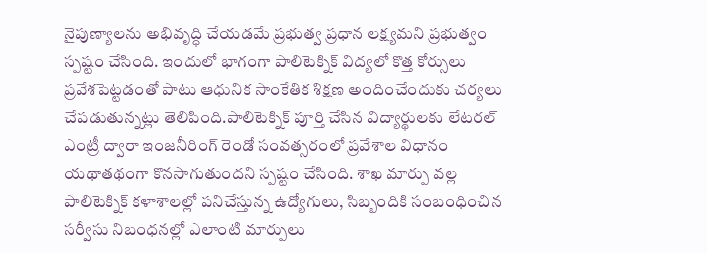నైపుణ్యాలను అభివృద్ధి చేయడమే ప్రభుత్వ ప్రధాన లక్ష్యమని ప్రభుత్వం స్పష్టం చేసింది. ఇందులో భాగంగా పాలిటెక్నిక్ విద్యలో కొత్త కోర్సులు ప్రవేశపెట్టడంతో పాటు ఆధునిక సాంకేతిక శిక్షణ అందించేందుకు చర్యలు చేపడుతున్నట్లు తెలిపింది.పాలిటెక్నిక్ పూర్తి చేసిన విద్యార్థులకు లేటరల్ ఎంట్రీ ద్వారా ఇంజనీరింగ్ రెండో సంవత్సరంలో ప్రవేశాల విధానం యథాతథంగా కొనసాగుతుందని స్పష్టం చేసింది. శాఖ మార్పు వల్ల పాలిటెక్నిక్ కళాశాలల్లో పనిచేస్తున్న ఉద్యోగులు, సిబ్బందికి సంబంధించిన సర్వీసు నిబంధనల్లో ఎలాంటి మార్పులు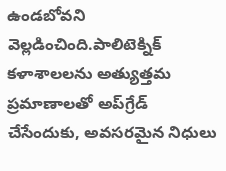ఉండబోవని వెల్లడించింది.పాలిటెక్నిక్ కళాశాలలను అత్యుత్తమ ప్రమాణాలతో అప్‌గ్రేడ్ చేసేందుకు, అవసరమైన నిధులు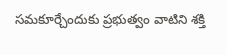సమకూర్చేందుకు ప్రభుత్వం వాటిని శక్తి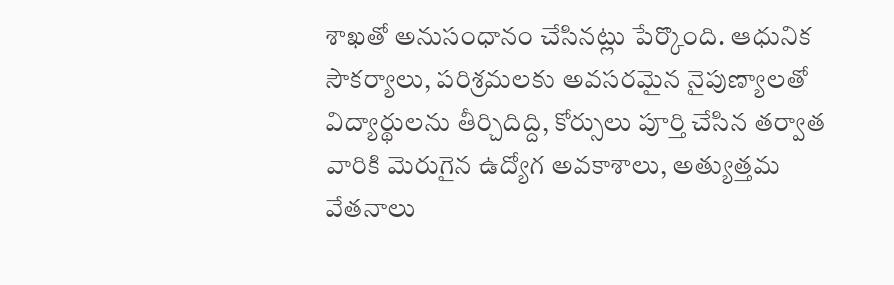శాఖతో అనుసంధానం చేసినట్లు పేర్కొంది. ఆధునిక సౌకర్యాలు, పరిశ్రమలకు అవసరమైన నైపుణ్యాలతో విద్యార్థులను తీర్చిదిద్ది, కోర్సులు పూర్తి చేసిన తర్వాత వారికి మెరుగైన ఉద్యోగ అవకాశాలు, అత్యుత్తమ వేతనాలు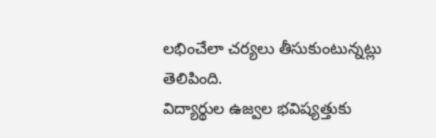లభించేలా చర్యలు తీసుకుంటున్నట్లు తెలిపింది.
విద్యార్థుల ఉజ్వల భవిష్యత్తుకు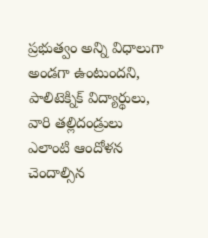ప్రభుత్వం అన్ని విధాలుగా అండగా ఉంటుందని, పాలిటెక్నిక్ విద్యార్థులు, వారి తల్లిదండ్రులు ఎలాంటి ఆందోళన చెందాల్సిన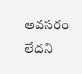అవసరం లేదని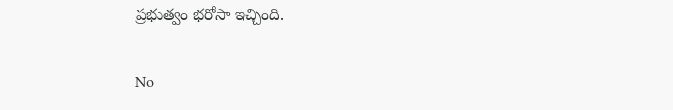ప్రభుత్వం భరోసా ఇచ్చింది.

No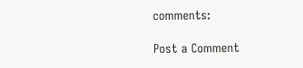comments:

Post a Comment